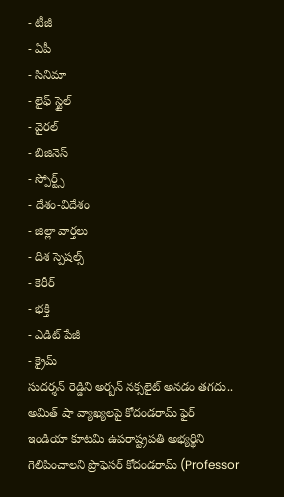- టీజీ
- ఏపీ
- సినిమా
- లైఫ్ స్టైల్
- వైరల్
- బిజినెస్
- స్పోర్ట్స్
- దేశం-విదేశం
- జిల్లా వార్తలు
- దిశ స్పెషల్స్
- కెరీర్
- భక్తి
- ఎడిట్ పేజీ
- క్రైమ్
సుదర్శన్ రెడ్డిని అర్బన్ నక్సలైట్ అనడం తగదు.. అమిత్ షా వ్యాఖ్యలపై కోదండరామ్ ఫైర్
ఇండియా కూటమి ఉపరాష్ట్రపతి అభ్యర్థిని గెలిపించాలని ప్రొఫెసర్ కోదండరామ్ (Professor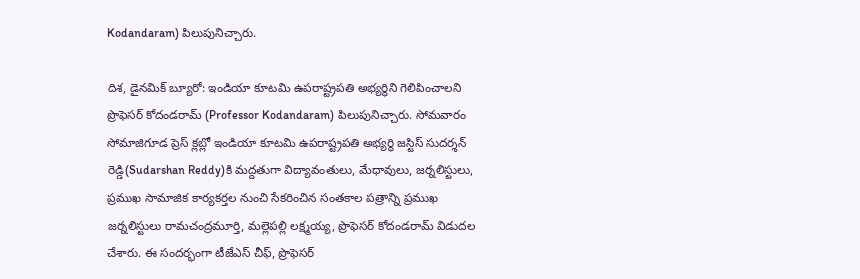Kodandaram) పిలుపునిచ్చారు.

దిశ, డైనమిక్ బ్యూరో: ఇండియా కూటమి ఉపరాష్ట్రపతి అభ్యర్థిని గెలిపించాలని ప్రొఫెసర్ కోదండరామ్ (Professor Kodandaram) పిలుపునిచ్చారు. సోమవారం సోమాజిగూడ ప్రెస్ క్లబ్లో ఇండియా కూటమి ఉపరాష్ట్రపతి అభ్యర్థి జస్టిస్ సుదర్శన్ రెడ్డి(Sudarshan Reddy)కి మద్దతుగా విద్యావంతులు, మేధావులు, జర్నలిస్టులు, ప్రముఖ సామాజిక కార్యకర్తల నుంచి సేకరించిన సంతకాల పత్రాన్ని ప్రముఖ జర్నలిస్టులు రామచంద్రమూర్తి, మల్లెపల్లి లక్ష్మయ్య, ప్రొఫెసర్ కోదండరామ్ విడుదల చేశారు. ఈ సందర్భంగా టీజేఎస్ చీఫ్, ప్రొఫెసర్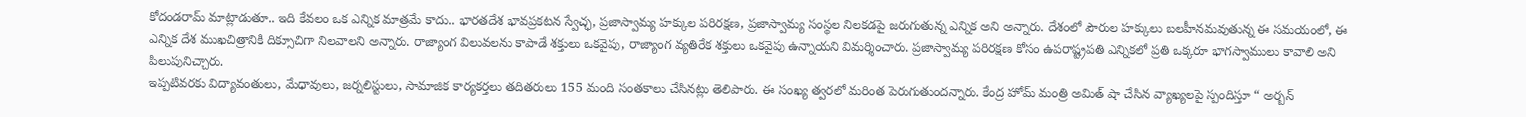కోదండరామ్ మాట్లాడుతూ.. ఇది కేవలం ఒక ఎన్నిక మాత్రమే కాదు.. భారతదేశ భావప్రకటన స్వేచ్ఛ, ప్రజాస్వామ్య హక్కుల పరిరక్షణ, ప్రజాస్వామ్య సంస్థల నిలకడపై జరుగుతున్న ఎన్నిక అని అన్నారు. దేశంలో పౌరుల హక్కులు బలహీనమవుతున్న ఈ సమయంలో, ఈ ఎన్నిక దేశ ముఖచిత్రానికి దిక్సూచిగా నిలవాలని అన్నారు. రాజ్యాంగ విలువలను కాపాడే శక్తులు ఒకవైపు, రాజ్యాంగ వ్యతిరేక శక్తులు ఒకవైపు ఉన్నాయని విమర్శించారు. ప్రజాస్వామ్య పరిరక్షణ కోసం ఉపరాష్ట్రపతి ఎన్నికలో ప్రతి ఒక్కరూ భాగస్వాములు కావాలి అని పిలుపునిచ్చారు.
ఇప్పటివరకు విద్యావంతులు, మేధావులు, జర్నలిస్టులు, సామాజిక కార్యకర్తలు తదితరులు 155 మంది సంతకాలు చేసినట్లు తెలిపారు. ఈ సంఖ్య త్వరలో మరింత పెరుగుతుందన్నారు. కేంద్ర హోమ్ మంత్రి అమిత్ షా చేసిన వ్యాఖ్యలపై స్పందిస్తూ “ అర్బన్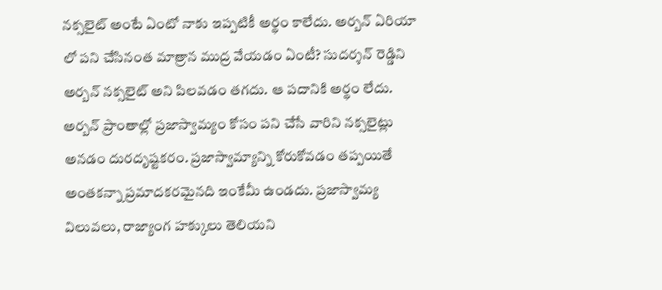నక్సలైట్ అంటే ఏంటో నాకు ఇప్పటికీ అర్థం కాలేదు. అర్బన్ ఏరియా లో పని చేసినంత మాత్రాన ముద్ర వేయడం ఏంటీ? సుదర్శన్ రెడ్డిని అర్బన్ నక్సలైట్ అని పిలవడం తగదు. ఆ పదానికి అర్థం లేదు. అర్బన్ ప్రాంతాల్లో ప్రజాస్వామ్యం కోసం పని చేసే వారిని నక్సలైట్లు అనడం దురదృష్టకరం. ప్రజాస్వామ్యాన్ని కోరుకోవడం తప్పయితే అంతకన్నా ప్రమాదకరమైనది ఇంకేమీ ఉండదు. ప్రజాస్వామ్య విలువలు, రాజ్యాంగ హక్కులు తెలియని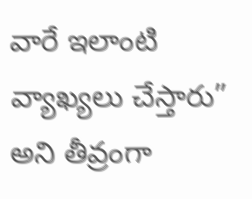వారే ఇలాంటి వ్యాఖ్యలు చేస్తారు” అని తీవ్రంగా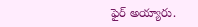ఫైర్ అయ్యారు.